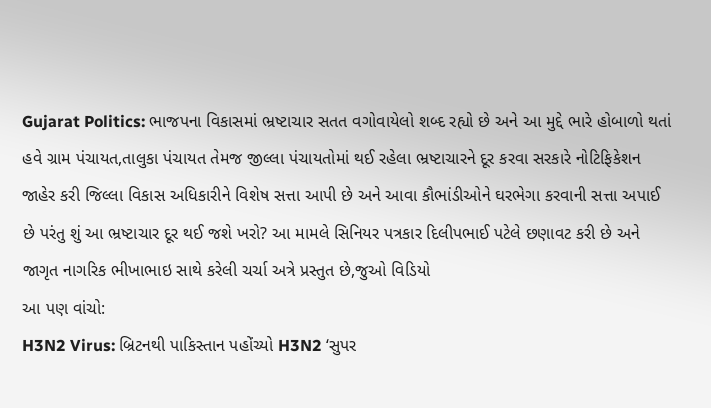Gujarat Politics: ભાજપના વિકાસમાં ભ્રષ્ટાચાર સતત વગોવાયેલો શબ્દ રહ્યો છે અને આ મુદ્દે ભારે હોબાળો થતાં હવે ગ્રામ પંચાયત,તાલુકા પંચાયત તેમજ જીલ્લા પંચાયતોમાં થઈ રહેલા ભ્રષ્ટાચારને દૂર કરવા સરકારે નોટિફિકેશન જાહેર કરી જિલ્લા વિકાસ અધિકારીને વિશેષ સત્તા આપી છે અને આવા કૌભાંડીઓને ઘરભેગા કરવાની સત્તા અપાઈ છે પરંતુ શું આ ભ્રષ્ટાચાર દૂર થઈ જશે ખરો? આ મામલે સિનિયર પત્રકાર દિલીપભાઈ પટેલે છણાવટ કરી છે અને જાગૃત નાગરિક ભીખાભાઇ સાથે કરેલી ચર્ચા અત્રે પ્રસ્તુત છે,જુઓ વિડિયો
આ પણ વાંચો:
H3N2 Virus: બ્રિટનથી પાકિસ્તાન પહોંચ્યો H3N2 ‘સુપર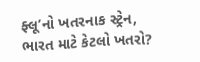ફ્લૂ’નો ખતરનાક સ્ટ્રેન, ભારત માટે કેટલો ખતરો?